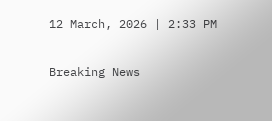12 March, 2026 | 2:33 PM

Breaking News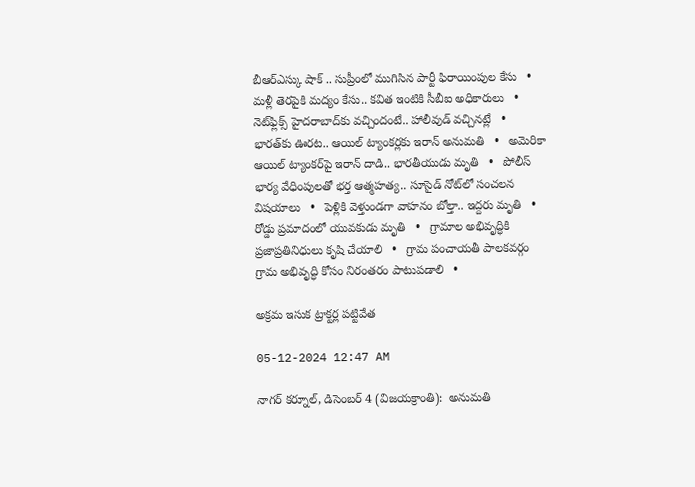బీఆర్ఎస్కు షాక్ .. సుప్రీంలో ముగిసిన పార్టీ ఫిరాయింపుల కేసు   •   మళ్లీ తెరపైకి మద్యం కేసు.. కవిత ఇంటికి సీబీఐ అధికారులు   •   నెట్‌ఫ్లిక్స్ హైదరాబాద్‌కు వచ్చిందంటే.. హాలీవుడ్ వచ్చినట్లే   •   భారత్‌కు ఊరట.. ఆయిల్ ట్యాంకర్లకు ఇరాన్ అనుమతి   •   అమెరికా ఆయిల్ ట్యాంకర్‌పై ఇరాన్ దాడి.. భారతీయుడు మృతి   •   పోలీస్ భార్య వేధింపులతో భర్త ఆత్మహత్య.. సూసైడ్ నోట్‍లో సంచలన విషయాలు   •   పెళ్లికి వెళ్తుండగా వాహనం బోల్తా.. ఇద్దరు మృతి   •   రోడ్డు ప్రమాదంలో యువకుడు మృతి   •   గ్రామాల అభివృద్ధికి ప్రజాప్రతినిధులు కృషి చేయాలి   •   గ్రామ పంచాయతీ పాలకవర్గం గ్రామ అభివృద్ధి కోసం నిరంతరం పాటుపడాలి   •

అక్రమ ఇసుక ట్రాక్టర్ల పట్టివేత

05-12-2024 12:47 AM

నాగర్ కర్నూల్, డిసెంబర్ 4 (విజయక్రాంతి):  అనుమతి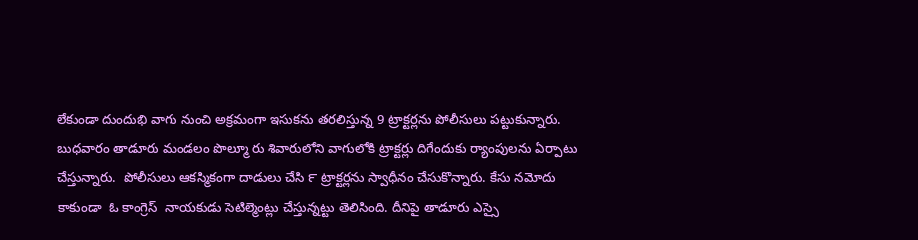లేకుండా దుందుభి వాగు నుంచి అక్రమంగా ఇసుకను తరలిస్తున్న 9 ట్రాక్టర్లను పోలీసులు పట్టుకున్నారు. బుధవారం తాడూరు మండలం పొల్మూ రు శివారులోని వాగులోకి ట్రాక్టర్లు దిగేందుకు ర్యాంపులను ఏర్పాటు చేస్తున్నారు.  పోలీసులు ఆకస్మికంగా దాడులు చేసి ౯ ట్రాక్టర్లను స్వాధీనం చేసుకొన్నారు. కేసు నమోదు కాకుండా  ఓ కాంగ్రెస్  నాయకుడు సెటిల్మెంట్లు చేస్తున్నట్టు తెలిసింది. దీనిపై తాడూరు ఎస్సై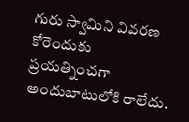గురు స్వామిని వివరణ కోరెందుకు ప్రయత్నించగా అందుబాటులోకి రాలేదు.